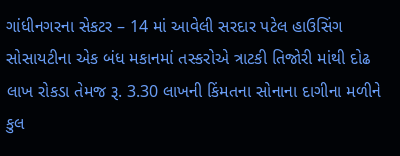ગાંધીનગરના સેકટર – 14 માં આવેલી સરદાર પટેલ હાઉસિંગ સોસાયટીના એક બંધ મકાનમાં તસ્કરોએ ત્રાટકી તિજોરી માંથી દોઢ લાખ રોકડા તેમજ રૂ. 3.30 લાખની કિંમતના સોનાના દાગીના મળીને કુલ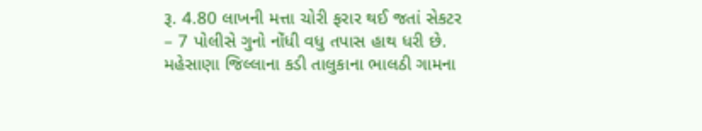રૂ. 4.80 લાખની મત્તા ચોરી ફરાર થઈ જતાં સેકટર – 7 પોલીસે ગુનો નોંધી વધુ તપાસ હાથ ધરી છે.
મહેસાણા જિલ્લાના કડી તાલુકાના ભાલઠી ગામના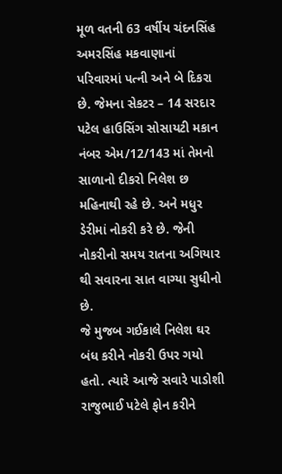મૂળ વતની 63 વર્ષીય ચંદનસિંહ અમરસિંહ મકવાણાનાં પરિવારમાં પત્ની અને બે દિકરા છે. જેમના સેકટર – 14 સરદાર પટેલ હાઉસિંગ સોસાયટી મકાન નંબર એમ/12/143 માં તેમનો સાળાનો દીકરો નિલેશ છ મહિનાથી રહે છે. અને મધુર ડેરીમાં નોકરી કરે છે. જેની નોકરીનો સમય રાતના અગિયાર થી સવારના સાત વાગ્યા સુધીનો છે.
જે મુજબ ગઈકાલે નિલેશ ઘર બંધ કરીને નોકરી ઉપર ગયો હતો. ત્યારે આજે સવારે પાડોશી રાજુભાઈ પટેલે ફોન કરીને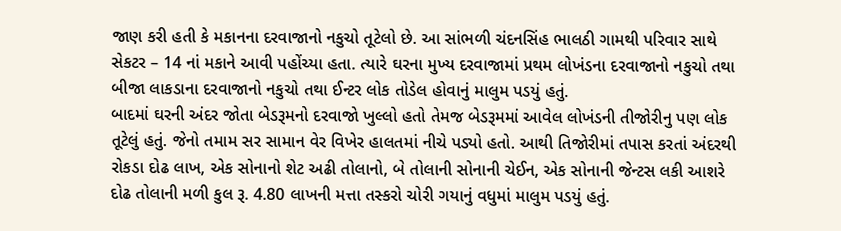જાણ કરી હતી કે મકાનના દરવાજાનો નકુચો તૂટેલો છે. આ સાંભળી ચંદનસિંહ ભાલઠી ગામથી પરિવાર સાથે સેકટર – 14 નાં મકાને આવી પહોંચ્યા હતા. ત્યારે ઘરના મુખ્ય દરવાજામાં પ્રથમ લોખંડના દરવાજાનો નકુચો તથા બીજા લાકડાના દરવાજાનો નકુચો તથા ઈન્ટર લોક તોડેલ હોવાનું માલુમ પડયું હતું.
બાદમાં ઘરની અંદર જોતા બેડરૂમનો દરવાજો ખુલ્લો હતો તેમજ બેડરૂમમાં આવેલ લોખંડની તીજોરીનુ પણ લોક તૂટેલું હતું. જેનો તમામ સર સામાન વેર વિખેર હાલતમાં નીચે પડ્યો હતો. આથી તિજોરીમાં તપાસ કરતાં અંદરથી રોકડા દોઢ લાખ, એક સોનાનો શેટ અઢી તોલાનો, બે તોલાની સોનાની ચેઈન, એક સોનાની જેન્ટસ લકી આશરે દોઢ તોલાની મળી કુલ રૂ. 4.80 લાખની મત્તા તસ્કરો ચોરી ગયાનું વધુમાં માલુમ પડયું હતું.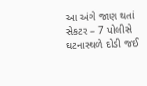આ અંગે જાણ થતાં સેકટર – 7 પોલીસે ઘટનાસ્થળે દોડી જઈ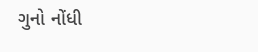ગુનો નોંધી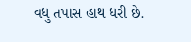વધુ તપાસ હાથ ધરી છે.